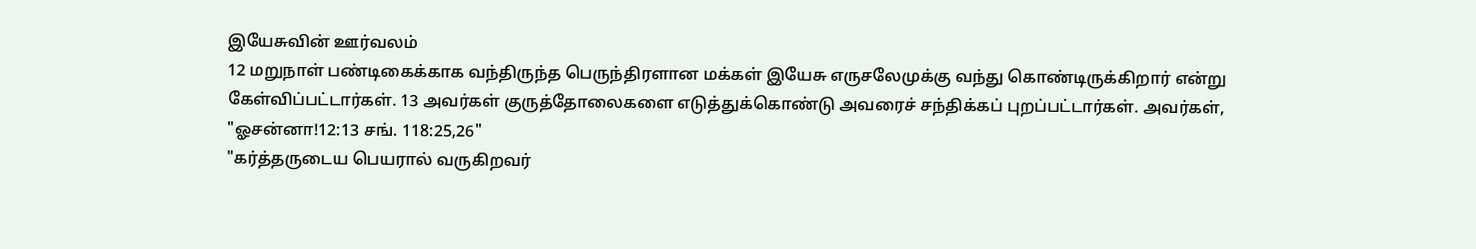இயேசுவின் ஊர்வலம்
12 மறுநாள் பண்டிகைக்காக வந்திருந்த பெருந்திரளான மக்கள் இயேசு எருசலேமுக்கு வந்து கொண்டிருக்கிறார் என்று கேள்விப்பட்டார்கள். 13 அவர்கள் குருத்தோலைகளை எடுத்துக்கொண்டு அவரைச் சந்திக்கப் புறப்பட்டார்கள். அவர்கள்,
"ஓசன்னா!12:13 சங். 118:25,26"
"கர்த்தருடைய பெயரால் வருகிறவர்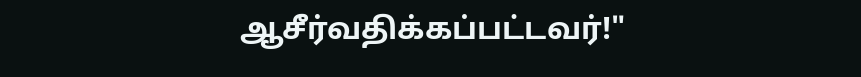ஆசீர்வதிக்கப்பட்டவர்!"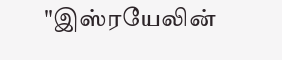"இஸ்ரயேலின்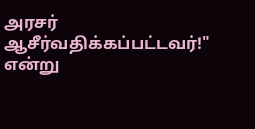அரசர் ஆசீர்வதிக்கப்பட்டவர்!"
என்று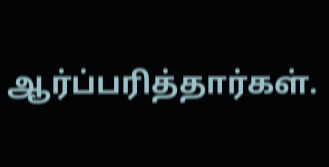ஆர்ப்பரித்தார்கள்.